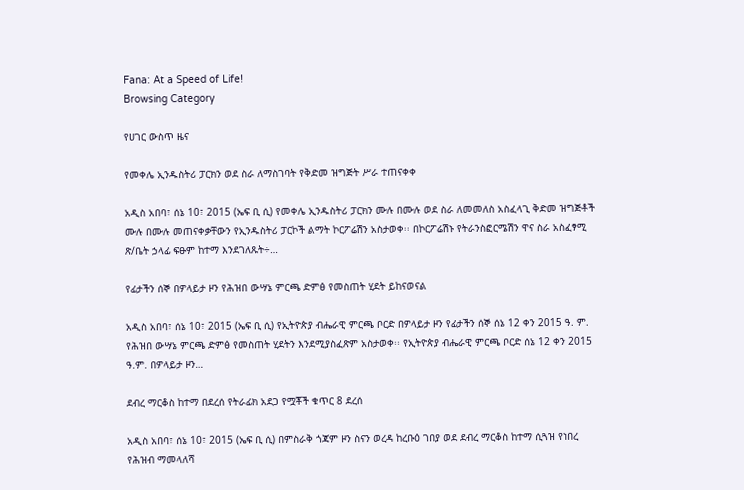Fana: At a Speed of Life!
Browsing Category

የሀገር ውስጥ ዜና

የመቀሌ ኢንዱስትሪ ፓርክን ወደ ስራ ለማስገባት የቅድመ ዝግጅት ሥራ ተጠናቀቀ

አዲስ አበባ፣ ሰኔ 10፣ 2015 (ኤፍ ቢ ሲ) የመቀሌ ኢንዱስትሪ ፓርክን ሙሉ በሙሉ ወደ ስራ ለመመለስ አስፈላጊ ቅድመ ዝግጅቶች ሙሉ በሙሉ መጠናቀቃቸውን የኢንዱስትሪ ፓርኮች ልማት ኮርፖሬሽን አስታወቀ፡፡ በኮርፖሬሽኑ የትራንስፎርሜሽን ዋና ስራ አስፈፃሚ ጽ/ቤት ኃላፊ ፍፁም ከተማ እንደገለጹት÷…

የፊታችን ሰኞ በዎላይታ ዞን የሕዝበ ውሣኔ ምርጫ ድምፅ የመስጠት ሂደት ይከናወናል

አዲስ አበባ፣ ሰኔ 10፣ 2015 (ኤፍ ቢ ሲ) የኢትዮጵያ ብሔራዊ ምርጫ ቦርድ በዎላይታ ዞን የፊታችን ሰኞ ሰኔ 12 ቀን 2015 ዓ. ም. የሕዝበ ውሣኔ ምርጫ ድምፅ የመስጠት ሂደትን እንደሚያስፈጽም አስታወቀ፡፡ የኢትዮጵያ ብሔራዊ ምርጫ ቦርድ ሰኔ 12 ቀን 2015 ዓ.ም. በዎላይታ ዞን…

ደብረ ማርቆስ ከተማ በደረሰ የትራፊክ አደጋ የሟቾች ቁጥር 8 ደረሰ

አዲስ አበባ፣ ሰኔ 10፣ 2015 (ኤፍ ቢ ሲ) በምስራቅ ጎጃም ዞን ስናን ወረዳ ከረቡዕ ገበያ ወደ ደብረ ማርቆስ ከተማ ሲጓዝ የነበረ የሕዝብ ማመላለሻ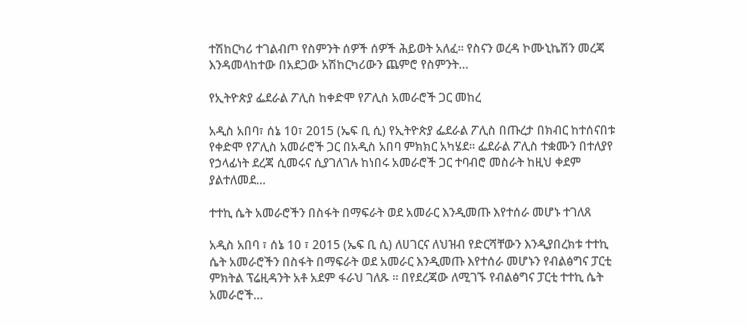ተሽከርካሪ ተገልብጦ የስምንት ሰዎች ሰዎች ሕይወት አለፈ፡፡ የስናን ወረዳ ኮሙኒኬሽን መረጃ እንዳመላከተው በአደጋው አሽከርካሪውን ጨምሮ የስምንት…

የኢትዮጵያ ፌደራል ፖሊስ ከቀድሞ የፖሊስ አመራሮች ጋር መከረ

አዲስ አበባ፣ ሰኔ 10፣ 2015 (ኤፍ ቢ ሲ) የኢትዮጵያ ፌደራል ፖሊስ በጡረታ በክብር ከተሰናበቱ የቀድሞ የፖሊስ አመራሮች ጋር በአዲስ አበባ ምክክር አካሄደ። ፌደራል ፖሊስ ተቋሙን በተለያየ የኃላፊነት ደረጃ ሲመሩና ሲያገለገሉ ከነበሩ አመራሮች ጋር ተባብሮ መስራት ከዚህ ቀደም ያልተለመደ…

ተተኪ ሴት አመራሮችን በስፋት በማፍራት ወደ አመራር እንዲመጡ እየተሰራ መሆኑ ተገለጸ

አዲስ አበባ ፣ ሰኔ 10 ፣ 2015 (ኤፍ ቢ ሲ) ለሀገርና ለህዝብ የድርሻቸውን እንዲያበረክቱ ተተኪ ሴት አመራሮችን በስፋት በማፍራት ወደ አመራር እንዲመጡ እየተሰራ መሆኑን የብልፅግና ፓርቲ ምክትል ፕሬዚዳንት አቶ አደም ፋራህ ገለጹ ። በየደረጃው ለሚገኙ የብልፅግና ፓርቲ ተተኪ ሴት አመራሮች…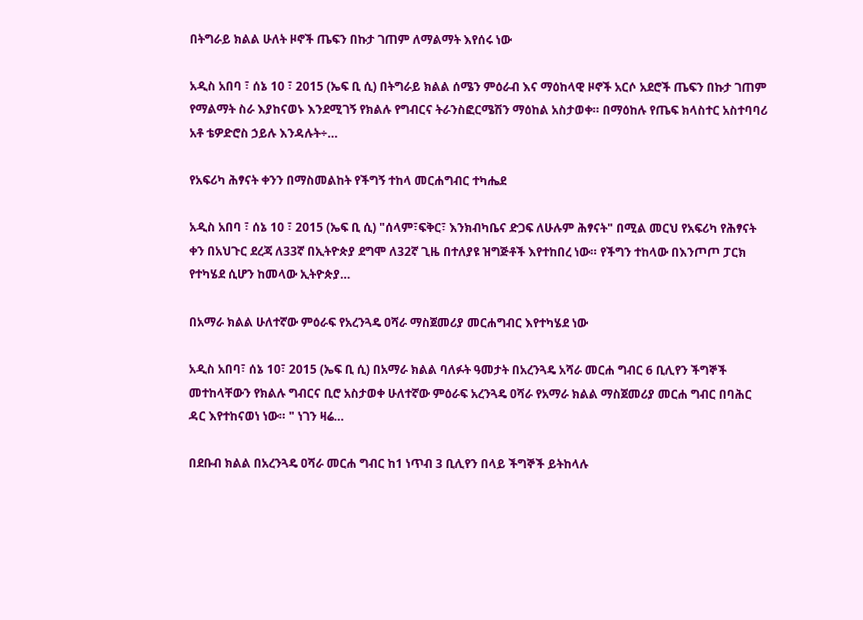በትግራይ ክልል ሁለት ዞኖች ጤፍን በኩታ ገጠም ለማልማት እየሰሩ ነው

አዲስ አበባ ፣ ሰኔ 10 ፣ 2015 (ኤፍ ቢ ሲ) በትግራይ ክልል ሰሜን ምዕራብ እና ማዕከላዊ ዞኖች አርሶ አደሮች ጤፍን በኩታ ገጠም የማልማት ስራ እያከናወኑ እንደሚገኝ የክልሉ የግብርና ትራንስፎርሜሽን ማዕከል አስታወቀ። በማዕከሉ የጤፍ ክላስተር አስተባባሪ አቶ ቴዎድሮስ ኃይሉ እንዳሉት÷…

የአፍሪካ ሕፃናት ቀንን በማስመልከት የችግኝ ተከላ መርሐግብር ተካሔደ

አዲስ አበባ ፣ ሰኔ 10 ፣ 2015 (ኤፍ ቢ ሲ) "ሰላም፣ፍቅር፣ እንክብካቤና ድጋፍ ለሁሉም ሕፃናት" በሚል መርህ የአፍሪካ የሕፃናት ቀን በአህጉር ደረጃ ለ33ኛ በኢትዮጵያ ደግሞ ለ32ኛ ጊዜ በተለያዩ ዝግጅቶች እየተከበረ ነው። የችግን ተከላው በእንጦጦ ፓርክ የተካሄደ ሲሆን ከመላው ኢትዮጵያ…

በአማራ ክልል ሁለተኛው ምዕራፍ የአረንጓዴ ዐሻራ ማስጀመሪያ መርሐግብር እየተካሄደ ነው

አዲስ አበባ፣ ሰኔ 10፣ 2015 (ኤፍ ቢ ሲ) በአማራ ክልል ባለፉት ዓመታት በአረንጓዴ አሻራ መርሐ ግብር 6 ቢሊየን ችግኞች መተከላቸውን የክልሉ ግብርና ቢሮ አስታወቀ ሁለተኛው ምዕራፍ አረንጓዴ ዐሻራ የአማራ ክልል ማስጀመሪያ መርሐ ግብር በባሕር ዳር እየተከናወነ ነው። " ነገን ዛሬ…

በደቡብ ክልል በአረንጓዴ ዐሻራ መርሐ ግብር ከ1 ነጥብ 3 ቢሊየን በላይ ችግኞች ይትከላሉ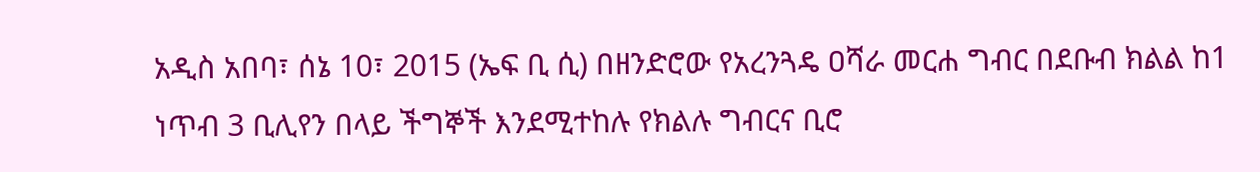አዲስ አበባ፣ ሰኔ 10፣ 2015 (ኤፍ ቢ ሲ) በዘንድሮው የአረንጓዴ ዐሻራ መርሐ ግብር በደቡብ ክልል ከ1 ነጥብ 3 ቢሊየን በላይ ችግኞች እንደሚተከሉ የክልሉ ግብርና ቢሮ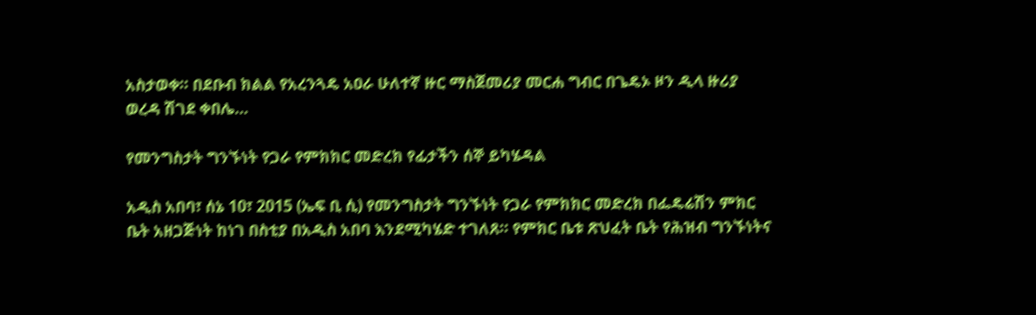አስታወቀ። በደቡብ ክልል የአረንጓዴ አዐራ ሁለተኛ ዙር ማስጀመሪያ መርሐ ግብር በጌዴኦ ዞን ዲላ ዙሪያ ወረዳ ሽገደ ቀበሌ…

የመንግስታት ግንኙነት የጋራ የምክክር መድረክ የፊታችን ሰኞ ይካሄዳል

አዲስ አበባ፣ ሰኔ 10፣ 2015 (ኤፍ ቢ ሲ) የመንግስታት ግንኙነት የጋራ የምክክር መድረክ በፌዴሬሽን ምክር ቤት አዘጋጅነት ከነገ በስቲያ በአዲስ አበባ እንደሚካሄድ ተገለጸ። የምክር ቤቱ ጽህፈት ቤት የሕዝብ ግንኙነትና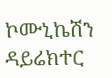ኮሙኒኬሽን ዳይሬክተር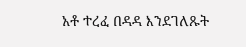አቶ ተረፈ በዳዳ እንደገለጹት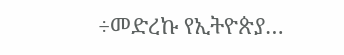÷መድረኩ የኢትዮጵያ…